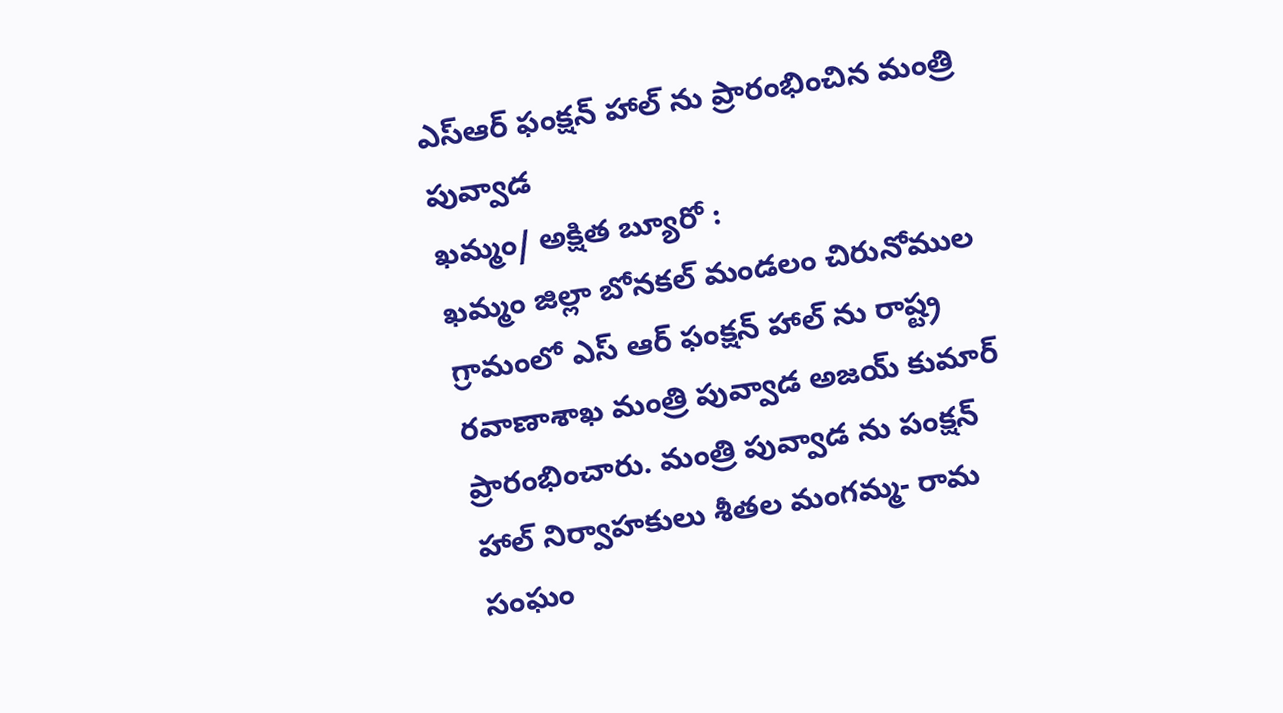ఎస్ఆర్ ఫంక్షన్ హాల్ ను ప్రారంభించిన మంత్రి పువ్వాడ
ఖమ్మం/ అక్షిత బ్యూరో :
ఖమ్మం జిల్లా బోనకల్ మండలం చిరునోముల గ్రామంలో ఎస్ ఆర్ ఫంక్షన్ హాల్ ను రాష్ట్ర రవాణాశాఖ మంత్రి పువ్వాడ అజయ్ కుమార్ ప్రారంభించారు. మంత్రి పువ్వాడ ను పంక్షన్ హాల్ నిర్వాహకులు శీతల మంగమ్మ- రామ సంఘం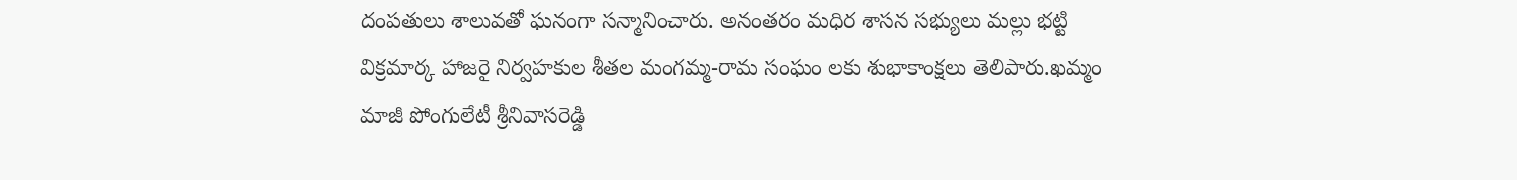దంపతులు శాలువతో ఘనంగా సన్మానించారు. అనంతరం మధిర శాసన సభ్యులు మల్లు భట్టి విక్రమార్క హాజరై నిర్వహకుల శీతల మంగమ్మ-రామ సంఘం లకు శుభాకాంక్షలు తెలిపారు.ఖమ్మం మాజీ పోంగులేటీ శ్రీనివాసరెడ్డి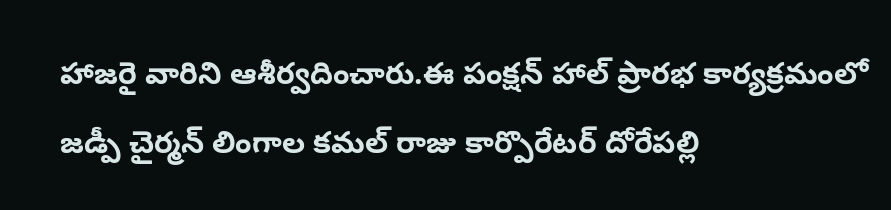హాజరై వారిని ఆశీర్వదించారు.ఈ పంక్షన్ హాల్ ప్రారభ కార్యక్రమంలో జడ్పీ చైర్మన్ లింగాల కమల్ రాజు కార్పొరేటర్ దోరేపల్లి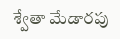శ్వేతా మేడారపు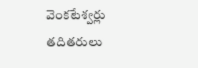వెంకటేశ్వర్లు తదితరులు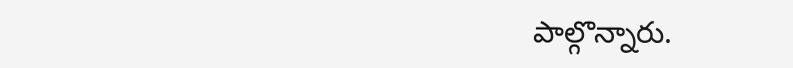పాల్గొన్నారు.